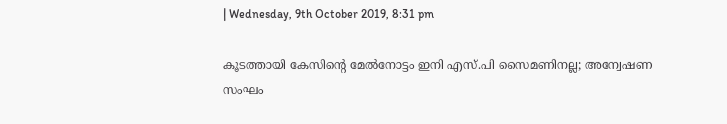| Wednesday, 9th October 2019, 8:31 pm

കൂടത്തായി കേസിന്റെ മേല്‍നോട്ടം ഇനി എസ്.പി സൈമണിനല്ല; അന്വേഷണ സംഘം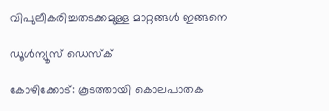വിപുലീകരിച്ചതടക്കമുള്ള മാറ്റങ്ങള്‍ ഇങ്ങനെ

ഡൂള്‍ന്യൂസ് ഡെസ്‌ക്

കോഴിക്കോട്: കൂടത്തായി കൊലപാതക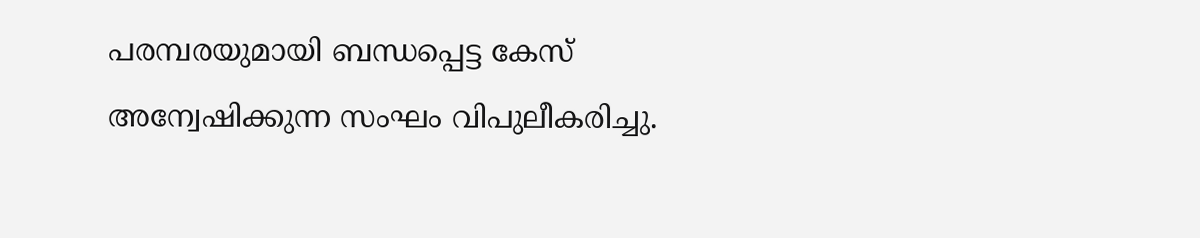പരമ്പരയുമായി ബന്ധപ്പെട്ട കേസ് അന്വേഷിക്കുന്ന സംഘം വിപുലീകരിച്ചു.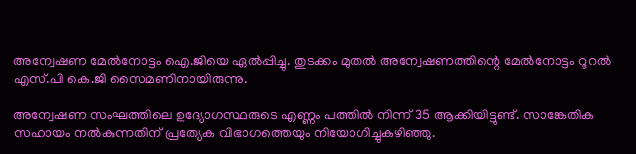അന്വേഷണ മേല്‍നോട്ടം ഐ.ജിയെ ഏല്‍പ്പിച്ചു. തുടക്കം മുതല്‍ അന്വേഷണത്തിന്റെ മേല്‍നോട്ടം റൂറല്‍ എസ്.പി കെ.ജി സൈമണിനായിരുന്നു.

അന്വേഷണ സംഘത്തിലെ ഉദ്യോഗസ്ഥരുടെ എണ്ണം പത്തില്‍ നിന്ന് 35 ആക്കിയിട്ടുണ്ട്. സാങ്കേതിക സഹായം നല്‍കുന്നതിന് പ്രത്യേക വിഭാഗത്തെയും നിയോഗിച്ചുകഴിഞ്ഞു.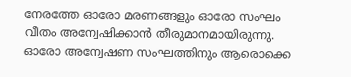നേരത്തേ ഓരോ മരണങ്ങളും ഓരോ സംഘം വീതം അന്വേഷിക്കാന്‍ തീരുമാനമായിരുന്നു. ഓരോ അന്വേഷണ സംഘത്തിനും ആരൊക്കെ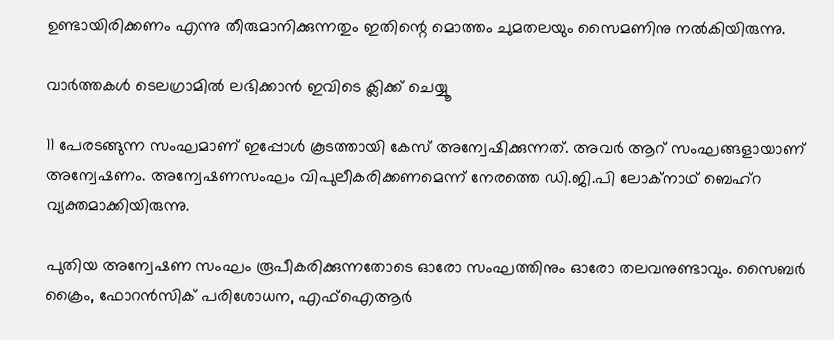ഉണ്ടായിരിക്കണം എന്നു തീരുമാനിക്കുന്നതും ഇതിന്റെ മൊത്തം ചുമതലയും സൈമണിനു നല്‍കിയിരുന്നു.

വാര്‍ത്തകള്‍ ടെലഗ്രാമില്‍ ലഭിക്കാന്‍ ഇവിടെ ക്ലിക്ക് ചെയ്യൂ

11 പേരടങ്ങുന്ന സംഘമാണ് ഇപ്പോള്‍ കൂടത്തായി കേസ് അന്വേഷിക്കുന്നത്. അവര്‍ ആറ് സംഘങ്ങളായാണ് അന്വേഷണം. അന്വേഷണസംഘം വിപുലീകരിക്കണമെന്ന് നേരത്തെ ഡി.ജി.പി ലോക്നാഥ് ബെഹ്റ വ്യക്തമാക്കിയിരുന്നു.

പുതിയ അന്വേഷണ സംഘം രൂപീകരിക്കുന്നതോടെ ഓരോ സംഘത്തിനും ഓരോ തലവനുണ്ടാവും. സൈബര്‍ ക്രൈം, ഫോറന്‍സിക് പരിശോധന, എഫ്ഐആര്‍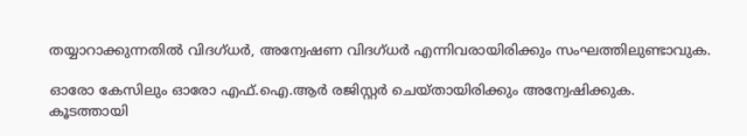തയ്യാറാക്കുന്നതില്‍ വിദഗ്ധര്‍, അന്വേഷണ വിദഗ്ധര്‍ എന്നിവരായിരിക്കും സംഘത്തിലുണ്ടാവുക.

ഓരോ കേസിലും ഓരോ എഫ്.ഐ.ആര്‍ രജിസ്റ്റര്‍ ചെയ്തായിരിക്കും അന്വേഷിക്കുക.
കൂടത്തായി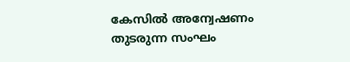കേസില്‍ അന്വേഷണം തുടരുന്ന സംഘം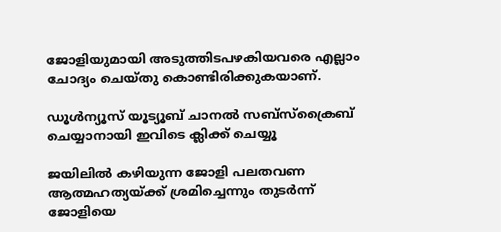ജോളിയുമായി അടുത്തിടപഴകിയവരെ എല്ലാം ചോദ്യം ചെയ്തു കൊണ്ടിരിക്കുകയാണ്.

ഡൂൾന്യൂസ് യൂട്യൂബ് ചാനൽ സബ്സ്ക്രൈബ് ചെയ്യാനായി ഇവിടെ ക്ലിക്ക് ചെയ്യൂ

ജയിലില്‍ കഴിയുന്ന ജോളി പലതവണ ആത്മഹത്യയ്ക്ക് ശ്രമിച്ചെന്നും തുടര്‍ന്ന് ജോളിയെ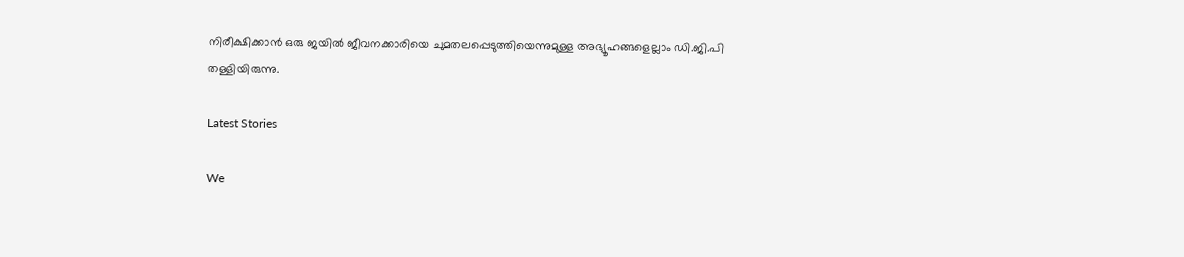നിരീക്ഷിക്കാന്‍ ഒരു ജയില്‍ ജീവനക്കാരിയെ ചുമതലപ്പെടുത്തിയെന്നുമുള്ള അഭ്യൂഹങ്ങളെല്ലാം ഡി.ജി.പി തള്ളിയിരുന്നു.

Latest Stories

We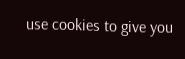use cookies to give you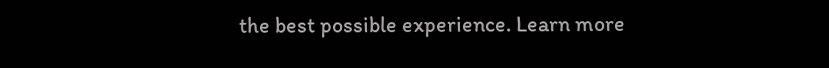the best possible experience. Learn more